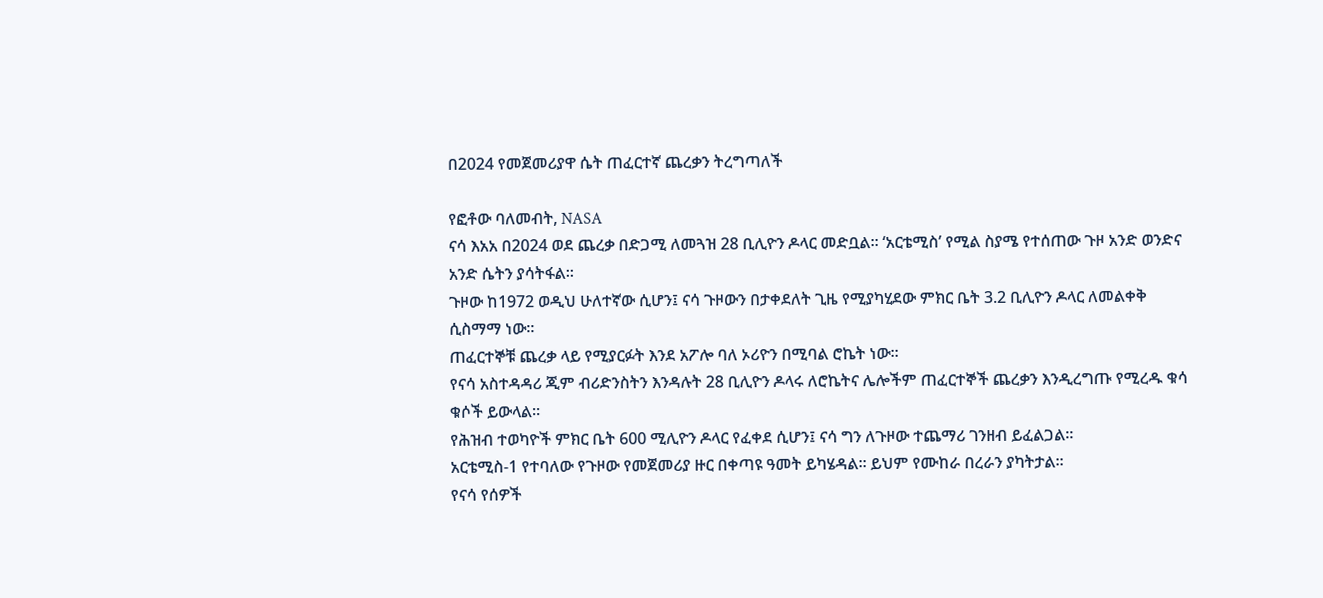በ2024 የመጀመሪያዋ ሴት ጠፈርተኛ ጨረቃን ትረግጣለች

የፎቶው ባለመብት, NASA
ናሳ እአአ በ2024 ወደ ጨረቃ በድጋሚ ለመጓዝ 28 ቢሊዮን ዶላር መድቧል። ‘አርቴሚስ’ የሚል ስያሜ የተሰጠው ጉዞ አንድ ወንድና አንድ ሴትን ያሳትፋል።
ጉዞው ከ1972 ወዲህ ሁለተኛው ሲሆን፤ ናሳ ጉዞውን በታቀደለት ጊዜ የሚያካሂደው ምክር ቤት 3.2 ቢሊዮን ዶላር ለመልቀቅ ሲስማማ ነው።
ጠፈርተኞቹ ጨረቃ ላይ የሚያርፉት እንደ አፖሎ ባለ ኦሪዮን በሚባል ሮኬት ነው።
የናሳ አስተዳዳሪ ጂም ብሪድንስትን እንዳሉት 28 ቢሊዮን ዶላሩ ለሮኬትና ሌሎችም ጠፈርተኞች ጨረቃን እንዲረግጡ የሚረዱ ቁሳ ቁሶች ይውላል።
የሕዝብ ተወካዮች ምክር ቤት 600 ሚሊዮን ዶላር የፈቀደ ሲሆን፤ ናሳ ግን ለጉዞው ተጨማሪ ገንዘብ ይፈልጋል።
አርቴሚስ-1 የተባለው የጉዞው የመጀመሪያ ዙር በቀጣዩ ዓመት ይካሄዳል። ይህም የሙከራ በረራን ያካትታል።
የናሳ የሰዎች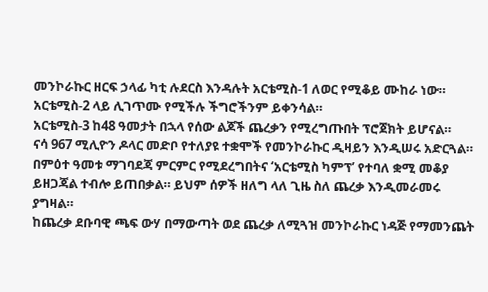መንኮራኩር ዘርፍ ኃላፊ ካቲ ሉደርስ እንዳሉት አርቴሚስ-1 ለወር የሚቆይ ሙከራ ነው። አርቴሚስ-2 ላይ ሊገጥሙ የሚችሉ ችግሮችንም ይቀንሳል።
አርቴሚስ-3 ከ48 ዓመታት በኋላ የሰው ልጆች ጨረቃን የሚረግጡበት ፕሮጀክት ይሆናል።
ናሳ 967 ሚሊዮን ዶላር መድቦ የተለያዩ ተቋሞች የመንኮራኩር ዲዛይን እንዲሠሩ አድርጓል።
በምዕተ ዓመቱ ማገባደጃ ምርምር የሚደረግበትና ‘አርቴሚስ ካምፕ’ የተባለ ቋሚ መቆያ ይዘጋጃል ተብሎ ይጠበቃል። ይህም ሰዎች ዘለግ ላለ ጊዜ ስለ ጨረቃ እንዲመራመሩ ያግዛል።
ከጨረቃ ደቡባዊ ጫፍ ውሃ በማውጣት ወደ ጨረቃ ለሚጓዝ መንኮራኩር ነዳጅ የማመንጨት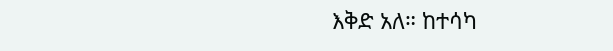እቅድ አለ። ከተሳካ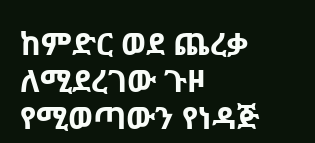ከምድር ወደ ጨረቃ ለሚደረገው ጉዞ የሚወጣውን የነዳጅ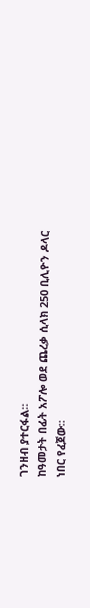ገንዘብ ያተርፋል።
ከዓመታት በፊት አፖሎ ወደ ጨረቃ ሲላክ 250 ቢሊዮን ዶላር ነበር የፈጀው።